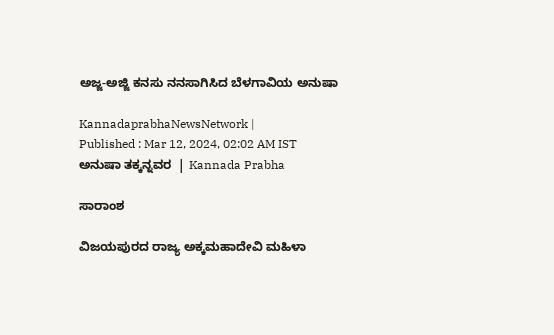ಅಜ್ಜ-ಅಜ್ಜಿ ಕನಸು ನನಸಾಗಿಸಿದ ಬೆಳಗಾವಿಯ ಅನುಷಾ

KannadaprabhaNewsNetwork |
Published : Mar 12, 2024, 02:02 AM IST
ಅನುಷಾ ತಕ್ಕನ್ನವರ  | Kannada Prabha

ಸಾರಾಂಶ

ವಿಜಯಪುರದ ರಾಜ್ಯ ಅಕ್ಕಮಹಾದೇವಿ ಮಹಿಳಾ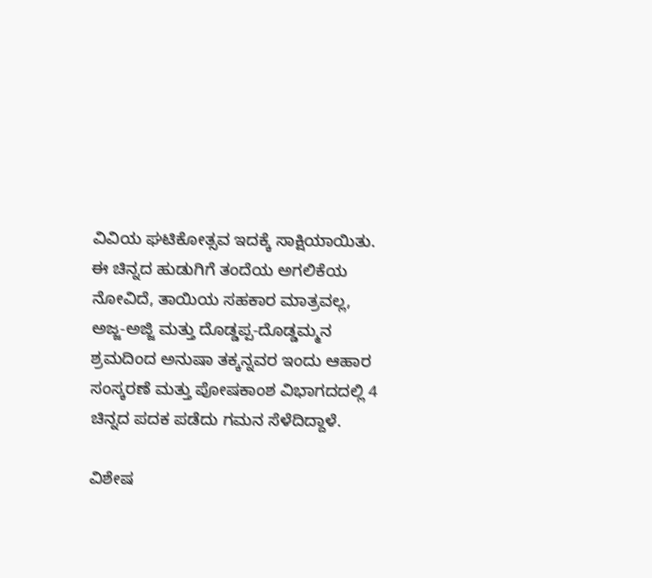ವಿವಿಯ ಘಟಿಕೋತ್ಸವ ಇದಕ್ಕೆ ಸಾಕ್ಷಿಯಾಯಿತು. ಈ ಚಿನ್ನದ ಹುಡುಗಿಗೆ ತಂದೆಯ ಅಗಲಿಕೆಯ ನೋವಿದೆ, ತಾಯಿಯ ಸಹಕಾರ ಮಾತ್ರವಲ್ಲ, ಅಜ್ಜ-ಅಜ್ಜಿ ಮತ್ತು ದೊಡ್ಡಪ್ಪ-ದೊಡ್ಡಮ್ಮನ ಶ್ರಮದಿಂದ ಅನುಷಾ ತಕ್ಕನ್ನವರ ಇಂದು ಆಹಾರ ಸಂಸ್ಕರಣೆ ಮತ್ತು ಪೋಷಕಾಂಶ ವಿಭಾಗದದಲ್ಲಿ 4 ಚಿನ್ನದ ಪದಕ ಪಡೆದು ಗಮನ ಸೆಳೆದಿದ್ದಾಳೆ.

ವಿಶೇಷ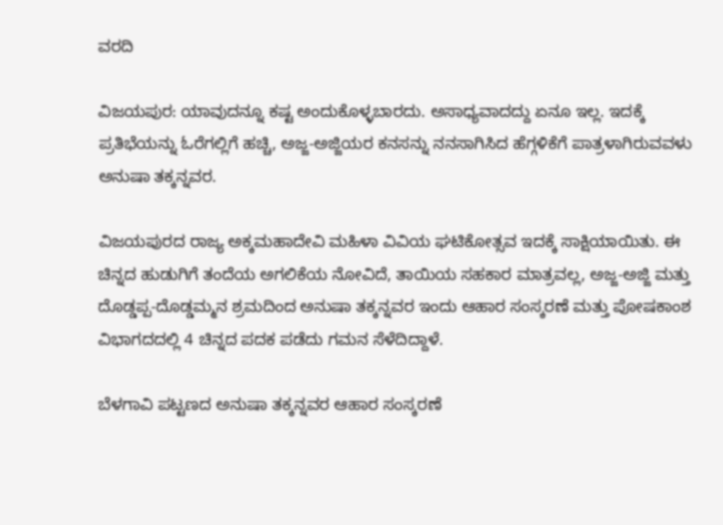ವರದಿ

ವಿಜಯಪುರ: ಯಾವುದನ್ನೂ ಕಷ್ಟ ಅಂದುಕೊಳ್ಳಬಾರದು. ಅಸಾಧ್ಯವಾದದ್ದು ಏನೂ ಇಲ್ಲ. ಇದಕ್ಕೆ ಪ್ರತಿಭೆಯನ್ನು ಓರೆಗಲ್ಲಿಗೆ ಹಚ್ಚಿ, ಅಜ್ಜ-ಅಜ್ಜಿಯರ ಕನಸನ್ನು ನನಸಾಗಿಸಿದ ಹೆಗ್ಗಳಿಕೆಗೆ ಪಾತ್ರಳಾಗಿರುವವಳು ಅನುಷಾ ತಕ್ಕನ್ನವರ.

ವಿಜಯಪುರದ ರಾಜ್ಯ ಅಕ್ಕಮಹಾದೇವಿ ಮಹಿಳಾ ವಿವಿಯ ಘಟಿಕೋತ್ಸವ ಇದಕ್ಕೆ ಸಾಕ್ಷಿಯಾಯಿತು. ಈ ಚಿನ್ನದ ಹುಡುಗಿಗೆ ತಂದೆಯ ಅಗಲಿಕೆಯ ನೋವಿದೆ, ತಾಯಿಯ ಸಹಕಾರ ಮಾತ್ರವಲ್ಲ, ಅಜ್ಜ-ಅಜ್ಜಿ ಮತ್ತು ದೊಡ್ಡಪ್ಪ-ದೊಡ್ಡಮ್ಮನ ಶ್ರಮದಿಂದ ಅನುಷಾ ತಕ್ಕನ್ನವರ ಇಂದು ಆಹಾರ ಸಂಸ್ಕರಣೆ ಮತ್ತು ಪೋಷಕಾಂಶ ವಿಭಾಗದದಲ್ಲಿ 4 ಚಿನ್ನದ ಪದಕ ಪಡೆದು ಗಮನ ಸೆಳೆದಿದ್ದಾಳೆ.

ಬೆಳಗಾವಿ ಪಟ್ಟಣದ ಅನುಷಾ ತಕ್ಕನ್ನವರ ಆಹಾರ ಸಂಸ್ಕರಣೆ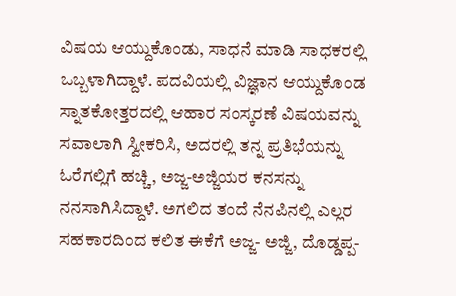ವಿಷಯ ಆಯ್ದುಕೊಂಡು, ಸಾಧನೆ ಮಾಡಿ ಸಾಧಕರಲ್ಲಿ ಒಬ್ಬಳಾಗಿದ್ದಾಳೆ. ಪದವಿಯಲ್ಲಿ ವಿಜ್ಞಾನ ಆಯ್ದುಕೊಂಡ ಸ್ನಾತಕೋತ್ತರದಲ್ಲಿ ಆಹಾರ ಸಂಸ್ಕರಣೆ ವಿಷಯವನ್ನು ಸವಾಲಾಗಿ ಸ್ವೀಕರಿಸಿ, ಅದರಲ್ಲಿ ತನ್ನ ಪ್ರತಿಭೆಯನ್ನು ಓರೆಗಲ್ಲಿಗೆ ಹಚ್ಚಿ, ಅಜ್ಜ-ಅಜ್ಜಿಯರ ಕನಸನ್ನು ನನಸಾಗಿಸಿದ್ದಾಳೆ. ಅಗಲಿದ ತಂದೆ ನೆನಪಿನಲ್ಲಿ ಎಲ್ಲರ ಸಹಕಾರದಿಂದ ಕಲಿತ ಈಕೆಗೆ ಅಜ್ಜ- ಅಜ್ಜಿ, ದೊಡ್ಡಪ್ಪ-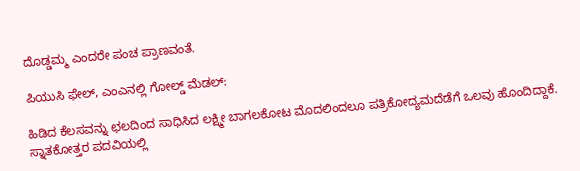ದೊಡ್ಡಮ್ಮ ಎಂದರೇ ಪಂಚ ಪ್ರಾಣವಂತೆ.

ಪಿಯುಸಿ ಫೇಲ್, ಎಂಎನಲ್ಲಿ ಗೋಲ್ಡ್ ಮೆಡಲ್:

ಹಿಡಿದ ಕೆಲಸವನ್ನು ಛಲದಿಂದ ಸಾಧಿಸಿದ ಲಕ್ಷ್ಮೀ ಬಾಗಲಕೋಟ ಮೊದಲಿಂದಲೂ ಪತ್ರಿಕೋದ್ಯಮದೆಡೆಗೆ ಒಲವು ಹೊಂದಿದ್ದಾಕೆ. ಸ್ನಾತಕೋತ್ತರ ಪದವಿಯಲ್ಲಿ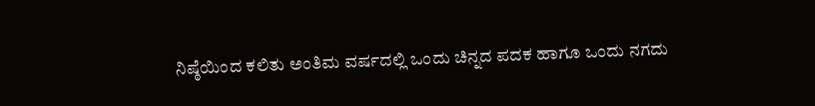ನಿಷ್ಠೆಯಿಂದ ಕಲಿತು ಅಂತಿಮ ವರ್ಷದಲ್ಲಿ ಒಂದು ಚಿನ್ನದ ಪದಕ ಹಾಗೂ ಒಂದು ನಗದು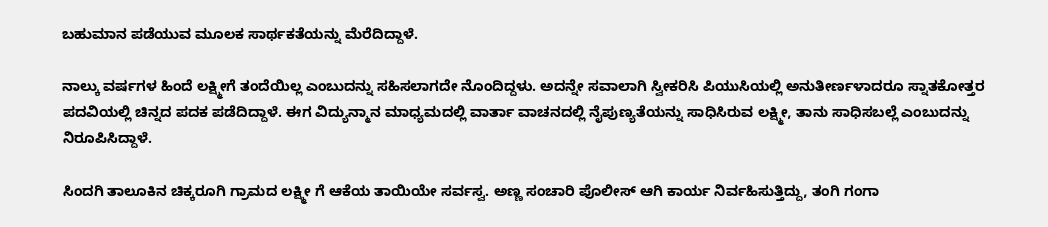ಬಹುಮಾನ ಪಡೆಯುವ ಮೂಲಕ ಸಾರ್ಥಕತೆಯನ್ನು ಮೆರೆದಿದ್ದಾಳೆ.

ನಾಲ್ಕು ವರ್ಷಗಳ ಹಿಂದೆ ಲಕ್ಷ್ಮೀಗೆ ತಂದೆಯಿಲ್ಲ ಎಂಬುದನ್ನು ಸಹಿಸಲಾಗದೇ ನೊಂದಿದ್ದಳು. ಅದನ್ನೇ ಸವಾಲಾಗಿ ಸ್ವೀಕರಿಸಿ ಪಿಯುಸಿಯಲ್ಲಿ ಅನುತೀರ್ಣಳಾದರೂ ಸ್ನಾತಕೋತ್ತರ ಪದವಿಯಲ್ಲಿ ಚಿನ್ನದ ಪದಕ ಪಡೆದಿದ್ದಾಳೆ. ಈಗ ವಿದ್ಯುನ್ಮಾನ ಮಾಧ್ಯಮದಲ್ಲಿ ವಾರ್ತಾ ವಾಚನದಲ್ಲಿ ನೈಪುಣ್ಯತೆಯನ್ನು ಸಾಧಿಸಿರುವ ಲಕ್ಷ್ಮೀ, ತಾನು ಸಾಧಿಸಬಲ್ಲೆ ಎಂಬುದನ್ನು ನಿರೂಪಿಸಿದ್ದಾಳೆ.

ಸಿಂದಗಿ ತಾಲೂಕಿನ ಚಿಕ್ಕರೂಗಿ ಗ್ರಾಮದ ಲಕ್ಷ್ಮೀ ಗೆ ಆಕೆಯ ತಾಯಿಯೇ ಸರ್ವಸ್ವ. ಅಣ್ಣ ಸಂಚಾರಿ ಪೊಲೀಸ್ ಆಗಿ ಕಾರ್ಯ ನಿರ್ವಹಿಸುತ್ತಿದ್ದು, ತಂಗಿ ಗಂಗಾ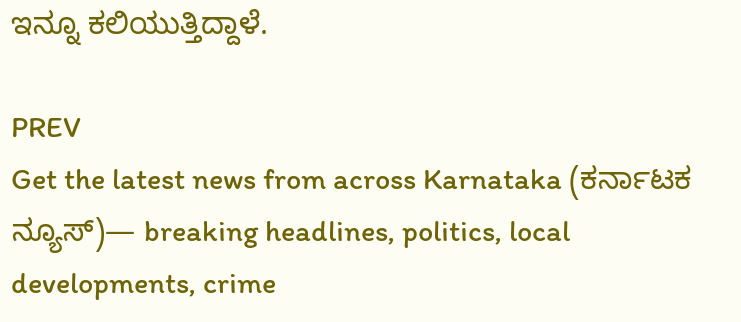ಇನ್ನೂ ಕಲಿಯುತ್ತಿದ್ದಾಳೆ.

PREV
Get the latest news from across Karnataka (ಕರ್ನಾಟಕ ನ್ಯೂಸ್)— breaking headlines, politics, local developments, crime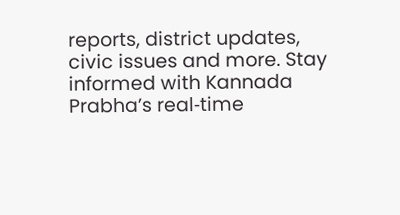reports, district updates, civic issues and more. Stay informed with Kannada Prabha’s real‑time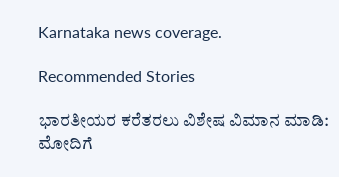Karnataka news coverage.

Recommended Stories

ಭಾರತೀಯರ ಕರೆತರಲು ವಿಶೇಷ ವಿಮಾನ ಮಾಡಿ: ಮೋದಿಗೆ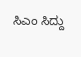ಸಿಎಂ ಸಿದ್ದು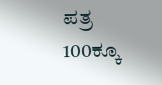ಪತ್ರ
100ಕ್ಕೂ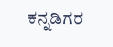ಕನ್ನಡಿಗರ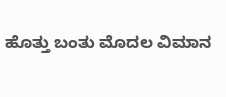ಹೊತ್ತು ಬಂತು ಮೊದಲ ವಿಮಾನ